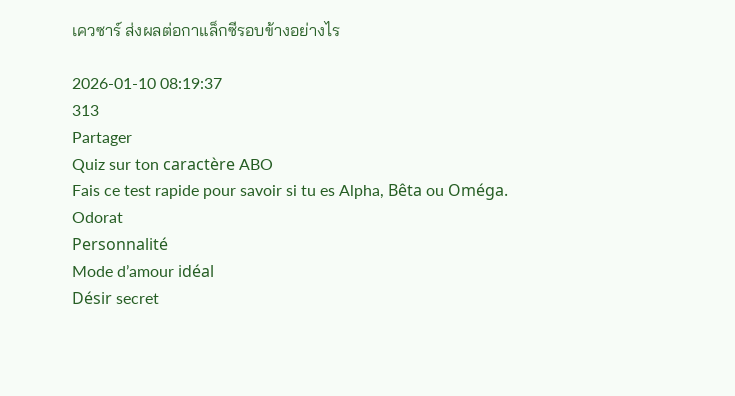เควซาร์ ส่งผลต่อกาแล็กซีรอบข้างอย่างไร

2026-01-10 08:19:37
313
Partager
Quiz sur ton caractère ABO
Fais ce test rapide pour savoir si tu es Alpha, Bêta ou Oméga.
Odorat
Personnalité
Mode d’amour idéal
Désir secret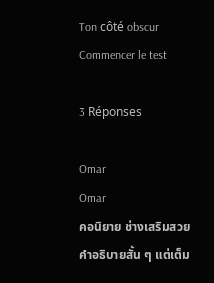Ton côté obscur
Commencer le test

3 Réponses

Omar
Omar
คอนิยาย ช่างเสริมสวย
คำอธิบายสั้น ๆ แต่เต็ม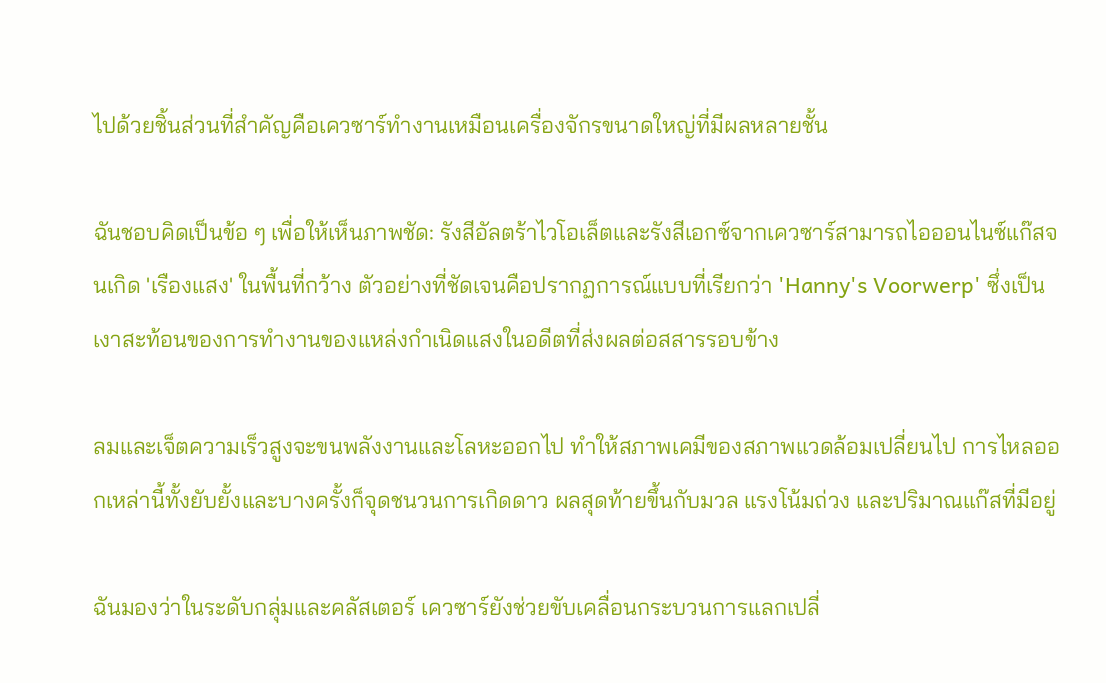ไปด้วยชิ้นส่วนที่สำคัญคือเควซาร์ทำงานเหมือนเครื่องจักรขนาดใหญ่ที่มีผลหลายชั้น

ฉันชอบคิดเป็นข้อ ๆ เพื่อให้เห็นภาพชัด: รังสีอัลตร้าไวโอเล็ตและรังสีเอกซ์จากเควซาร์สามารถไอออนไนซ์แก๊สจนเกิด 'เรืองแสง' ในพื้นที่กว้าง ตัวอย่างที่ชัดเจนคือปรากฏการณ์แบบที่เรียกว่า 'Hanny's Voorwerp' ซึ่งเป็นเงาสะท้อนของการทำงานของแหล่งกำเนิดแสงในอดีตที่ส่งผลต่อสสารรอบข้าง

ลมและเจ็ตความเร็วสูงจะขนพลังงานและโลหะออกไป ทำให้สภาพเคมีของสภาพแวดล้อมเปลี่ยนไป การไหลออกเหล่านี้ทั้งยับยั้งและบางครั้งก็จุดชนวนการเกิดดาว ผลสุดท้ายขึ้นกับมวล แรงโน้มถ่วง และปริมาณแก๊สที่มีอยู่

ฉันมองว่าในระดับกลุ่มและคลัสเตอร์ เควซาร์ยังช่วยขับเคลื่อนกระบวนการแลกเปลี่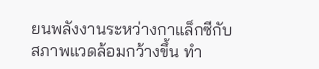ยนพลังงานระหว่างกาแล็กซีกับสภาพแวดล้อมกว้างขึ้น ทำ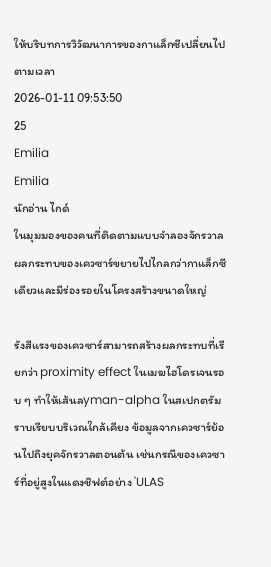ให้บริบทการวิวัฒนาการของกาแล็กซีเปลี่ยนไปตามเวลา
2026-01-11 09:53:50
25
Emilia
Emilia
นักอ่าน ไกด์
ในมุมมองของคนที่ติดตามแบบจำลองจักรวาล ผลกระทบของเควซาร์ขยายไปไกลกว่ากาแล็กซีเดียวและมีร่องรอยในโครงสร้างขนาดใหญ่

รังสีแรงของเควซาร์สามารถสร้างผลกระทบที่เรียกว่า proximity effect ในเมฆไฮโดรเจนรอบ ๆ ทำให้เส้นลyman-alpha ในสเปกตรัมราบเรียบบริเวณใกล้เคียง ข้อมูลจากเควซาร์ย้อนไปถึงยุคจักรวาลตอนต้น เช่นกรณีของเควซาร์ที่อยู่สูงในแดงชิฟต์อย่าง 'ULAS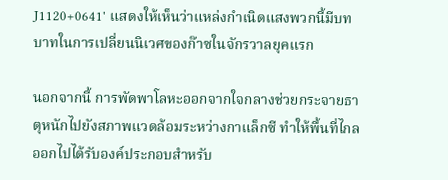J1120+0641' แสดงให้เห็นว่าแหล่งกำเนิดแสงพวกนี้มีบทบาทในการเปลี่ยนนิเวศของก๊าซในจักรวาลยุคแรก

นอกจากนี้ การพัดพาโลหะออกจากใจกลางช่วยกระจายธาตุหนักไปยังสภาพแวดล้อมระหว่างกาแล็กซี ทำให้พื้นที่ไกลออกไปได้รับองค์ประกอบสำหรับ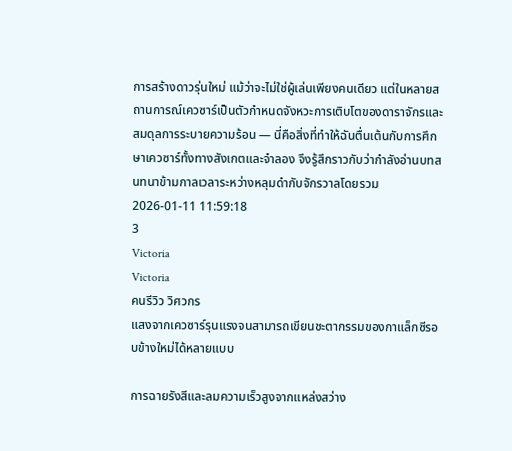การสร้างดาวรุ่นใหม่ แม้ว่าจะไม่ใช่ผู้เล่นเพียงคนเดียว แต่ในหลายสถานการณ์เควซาร์เป็นตัวกำหนดจังหวะการเติบโตของดาราจักรและสมดุลการระบายความร้อน — นี่คือสิ่งที่ทำให้ฉันตื่นเต้นกับการศึกษาเควซาร์ทั้งทางสังเกตและจำลอง จึงรู้สึกราวกับว่ากำลังอ่านบทสนทนาข้ามกาลเวลาระหว่างหลุมดำกับจักรวาลโดยรวม
2026-01-11 11:59:18
3
Victoria
Victoria
คนรีวิว วิศวกร
แสงจากเควซาร์รุนแรงจนสามารถเขียนชะตากรรมของกาแล็กซีรอบข้างใหม่ได้หลายแบบ

การฉายรังสีและลมความเร็วสูงจากแหล่งสว่าง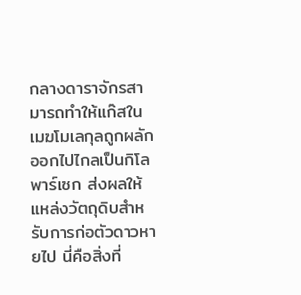กลางดาราจักรสามารถทำให้แก๊สในเมฆโมเลกุลถูกผลักออกไปไกลเป็นกิโลพาร์เซก ส่งผลให้แหล่งวัตถุดิบสำหรับการก่อตัวดาวหายไป นี่คือสิ่งที่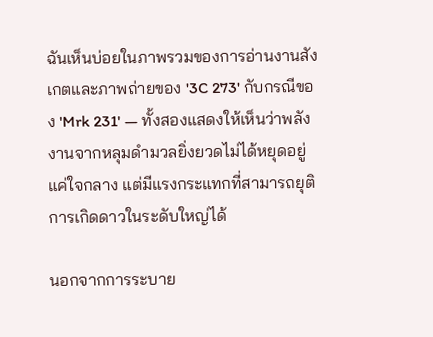ฉันเห็นบ่อยในภาพรวมของการอ่านงานสังเกตและภาพถ่ายของ '3C 273' กับกรณีของ 'Mrk 231' — ทั้งสองแสดงให้เห็นว่าพลังงานจากหลุมดำมวลยิ่งยวดไม่ได้หยุดอยู่แค่ใจกลาง แต่มีแรงกระแทกที่สามารถยุติการเกิดดาวในระดับใหญ่ได้

นอกจากการระบาย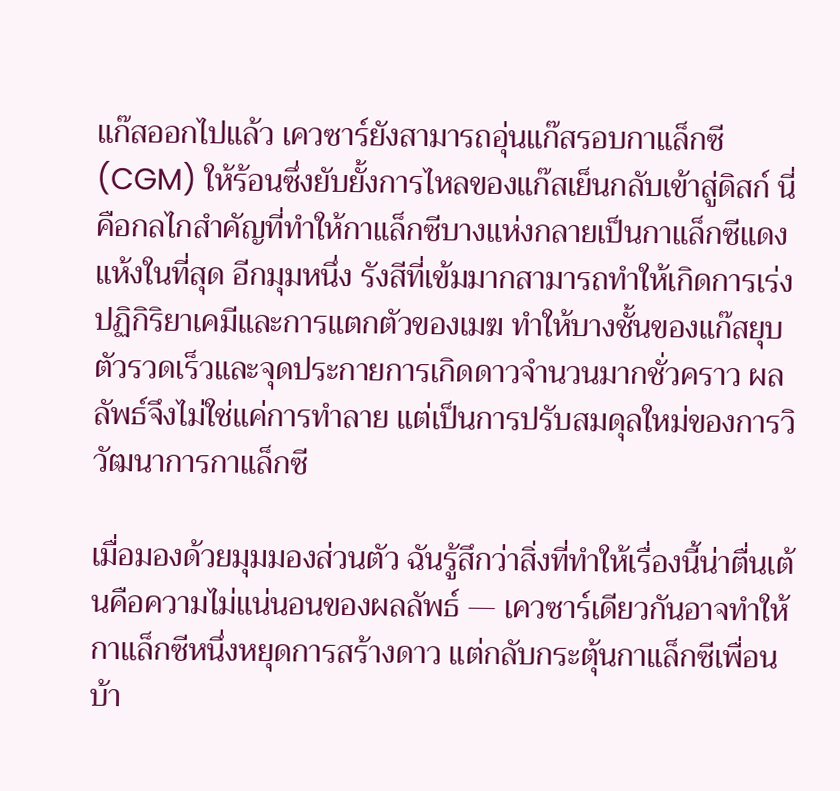แก๊สออกไปแล้ว เควซาร์ยังสามารถอุ่นแก๊สรอบกาแล็กซี (CGM) ให้ร้อนซึ่งยับยั้งการไหลของแก๊สเย็นกลับเข้าสู่ดิสก์ นี่คือกลไกสำคัญที่ทำให้กาแล็กซีบางแห่งกลายเป็นกาแล็กซีแดงแห้งในที่สุด อีกมุมหนึ่ง รังสีที่เข้มมากสามารถทำให้เกิดการเร่งปฏิกิริยาเคมีและการแตกตัวของเมฆ ทำให้บางชั้นของแก๊สยุบตัวรวดเร็วและจุดประกายการเกิดดาวจำนวนมากชั่วคราว ผลลัพธ์จึงไม่ใช่แค่การทำลาย แต่เป็นการปรับสมดุลใหม่ของการวิวัฒนาการกาแล็กซี

เมื่อมองด้วยมุมมองส่วนตัว ฉันรู้สึกว่าสิ่งที่ทำให้เรื่องนี้น่าตื่นเต้นคือความไม่แน่นอนของผลลัพธ์ — เควซาร์เดียวกันอาจทำให้กาแล็กซีหนึ่งหยุดการสร้างดาว แต่กลับกระตุ้นกาแล็กซีเพื่อนบ้า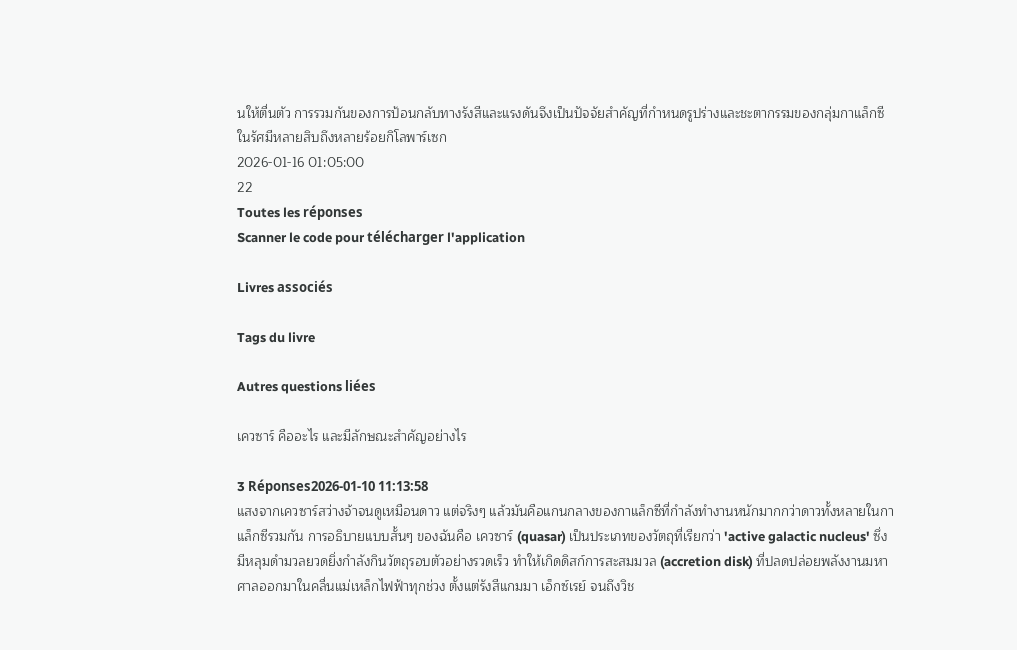นให้ตื่นตัว การรวมกันของการป้อนกลับทางรังสีและแรงดันจึงเป็นปัจจัยสำคัญที่กำหนดรูปร่างและชะตากรรมของกลุ่มกาแล็กซีในรัศมีหลายสิบถึงหลายร้อยกิโลพาร์เซก
2026-01-16 01:05:00
22
Toutes les réponses
Scanner le code pour télécharger l'application

Livres associés

Tags du livre

Autres questions liées

เควซาร์ คืออะไร และมีลักษณะสำคัญอย่างไร

3 Réponses2026-01-10 11:13:58
แสงจากเควซาร์สว่างจ้าจนดูเหมือนดาว แต่จริงๆ แล้วมันคือแกนกลางของกาแล็กซีที่กำลังทำงานหนักมากกว่าดาวทั้งหลายในกาแล็กซีรวมกัน การอธิบายแบบสั้นๆ ของฉันคือ เควซาร์ (quasar) เป็นประเภทของวัตถุที่เรียกว่า 'active galactic nucleus' ซึ่งมีหลุมดำมวลยวดยิ่งกำลังกินวัตถุรอบตัวอย่างรวดเร็ว ทำให้เกิดดิสก์การสะสมมวล (accretion disk) ที่ปลดปล่อยพลังงานมหาศาลออกมาในคลื่นแม่เหล็กไฟฟ้าทุกช่วง ตั้งแต่รังสีแกมมา เอ็กซ์เรย์ จนถึงวิช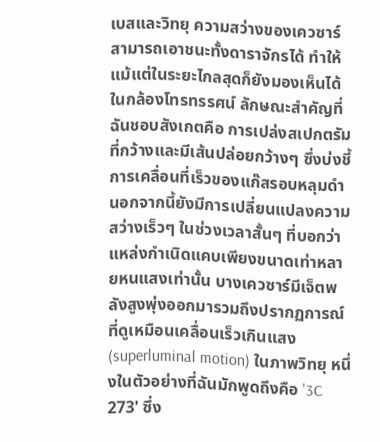เบสและวิทยุ ความสว่างของเควซาร์สามารถเอาชนะทั้งดาราจักรได้ ทำให้แม้แต่ในระยะไกลสุดก็ยังมองเห็นได้ในกล้องโทรทรรศน์ ลักษณะสำคัญที่ฉันชอบสังเกตคือ การเปล่งสเปกตรัมที่กว้างและมีเส้นปล่อยกว้างๆ ซึ่งบ่งชี้การเคลื่อนที่เร็วของแก๊สรอบหลุมดำ นอกจากนี้ยังมีการเปลี่ยนแปลงความสว่างเร็วๆ ในช่วงเวลาสั้นๆ ที่บอกว่าแหล่งกำเนิดแคบเพียงขนาดเท่าหลายหนแสงเท่านั้น บางเควซาร์มีเจ็ตพลังสูงพุ่งออกมารวมถึงปรากฏการณ์ที่ดูเหมือนเคลื่อนเร็วเกินแสง (superluminal motion) ในภาพวิทยุ หนึ่งในตัวอย่างที่ฉันมักพูดถึงคือ '3C 273' ซึ่ง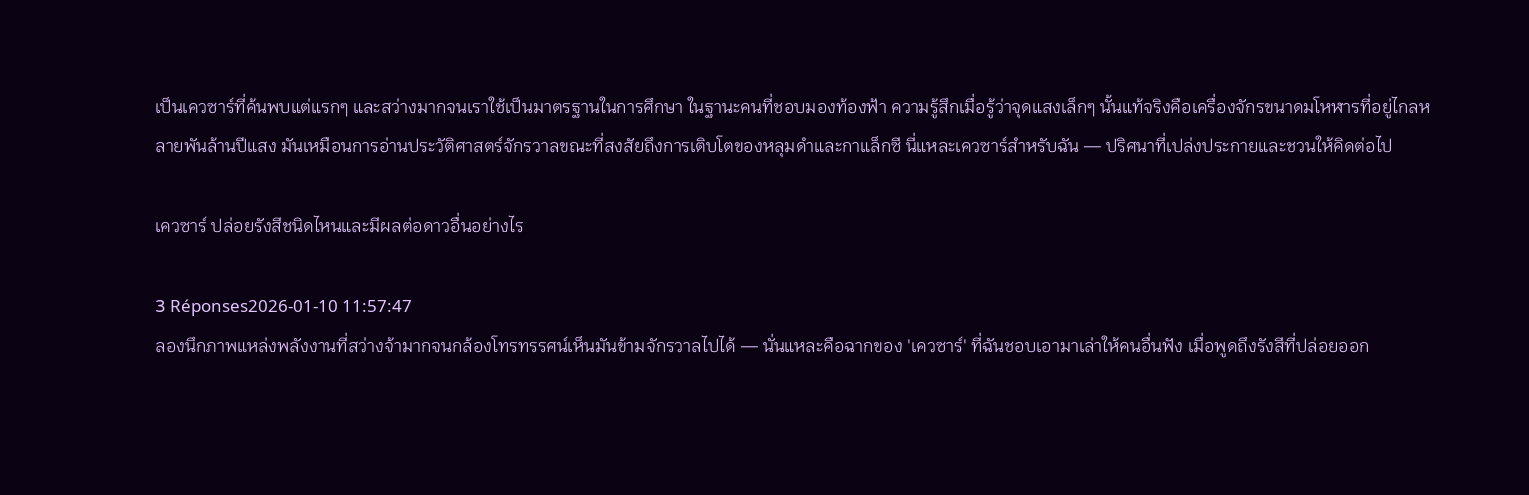เป็นเควซาร์ที่ค้นพบแต่แรกๆ และสว่างมากจนเราใช้เป็นมาตรฐานในการศึกษา ในฐานะคนที่ชอบมองท้องฟ้า ความรู้สึกเมื่อรู้ว่าจุดแสงเล็กๆ นั้นแท้จริงคือเครื่องจักรขนาดมโหฬารที่อยู่ไกลหลายพันล้านปีแสง มันเหมือนการอ่านประวัติศาสตร์จักรวาลขณะที่สงสัยถึงการเติบโตของหลุมดำและกาแล็กซี นี่แหละเควซาร์สำหรับฉัน — ปริศนาที่เปล่งประกายและชวนให้คิดต่อไป

เควซาร์ ปล่อยรังสีชนิดไหนและมีผลต่อดาวอื่นอย่างไร

3 Réponses2026-01-10 11:57:47
ลองนึกภาพแหล่งพลังงานที่สว่างจ้ามากจนกล้องโทรทรรศน์เห็นมันข้ามจักรวาลไปได้ — นั่นแหละคือฉากของ 'เควซาร์' ที่ฉันชอบเอามาเล่าให้คนอื่นฟัง เมื่อพูดถึงรังสีที่ปล่อยออก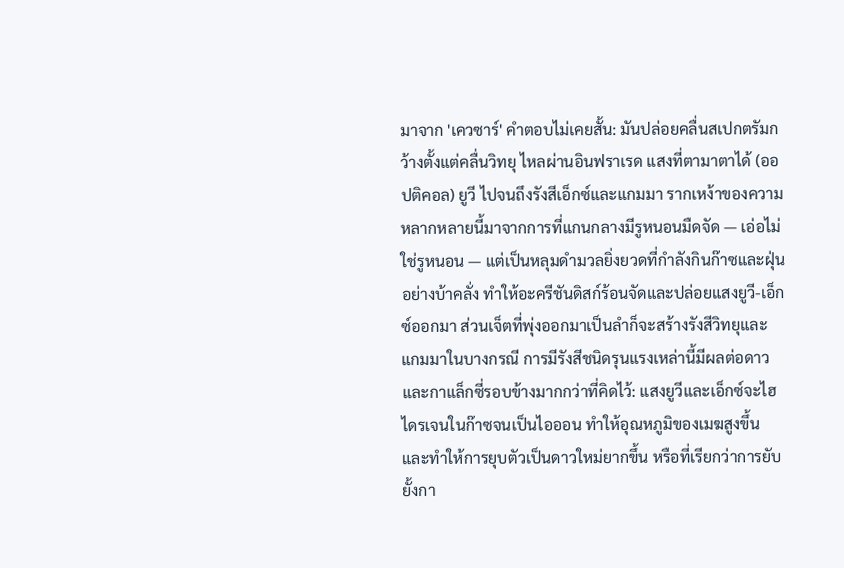มาจาก 'เควซาร์' คำตอบไม่เคยสั้น: มันปล่อยคลื่นสเปกตรัมกว้างตั้งแต่คลื่นวิทยุ ไหลผ่านอินฟราเรด แสงที่ตามาตาได้ (ออปติคอล) ยูวี ไปจนถึงรังสีเอ็กซ์และแกมมา รากเหง้าของความหลากหลายนี้มาจากการที่แกนกลางมีรูหนอนมืดจัด — เอ่อไม่ใช่รูหนอน — แต่เป็นหลุมดำมวลยิ่งยวดที่กำลังกินก๊าซและฝุ่นอย่างบ้าคลั่ง ทำให้อะครีชันดิสก์ร้อนจัดและปล่อยแสงยูวี-เอ็กซ์ออกมา ส่วนเจ็ตที่พุ่งออกมาเป็นลำก็จะสร้างรังสีวิทยุและแกมมาในบางกรณี การมีรังสีชนิดรุนแรงเหล่านี้มีผลต่อดาวและกาแล็กซี่รอบข้างมากกว่าที่คิดไว้: แสงยูวีและเอ็กซ์จะไฮไดรเจนในก๊าซจนเป็นไอออน ทำให้อุณหภูมิของเมฆสูงขึ้นและทำให้การยุบตัวเป็นดาวใหม่ยากขึ้น หรือที่เรียกว่าการยับยั้งกา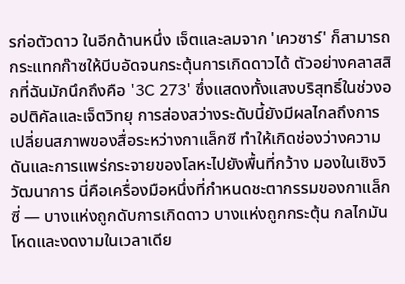รก่อตัวดาว ในอีกด้านหนึ่ง เจ็ตและลมจาก 'เควซาร์' ก็สามารถกระแทกก๊าซให้บีบอัดจนกระตุ้นการเกิดดาวได้ ตัวอย่างคลาสสิกที่ฉันมักนึกถึงคือ '3C 273' ซึ่งแสดงทั้งแสงบริสุทธิ์ในช่วงออปติคัลและเจ็ตวิทยุ การส่องสว่างระดับนี้ยังมีผลไกลถึงการเปลี่ยนสภาพของสื่อระหว่างกาแล็กซี ทำให้เกิดช่องว่างความดันและการแพร่กระจายของโลหะไปยังพื้นที่กว้าง มองในเชิงวิวัฒนาการ นี่คือเครื่องมือหนึ่งที่กำหนดชะตากรรมของกาแล็กซี่ — บางแห่งถูกดับการเกิดดาว บางแห่งถูกกระตุ้น กลไกมันโหดและงดงามในเวลาเดีย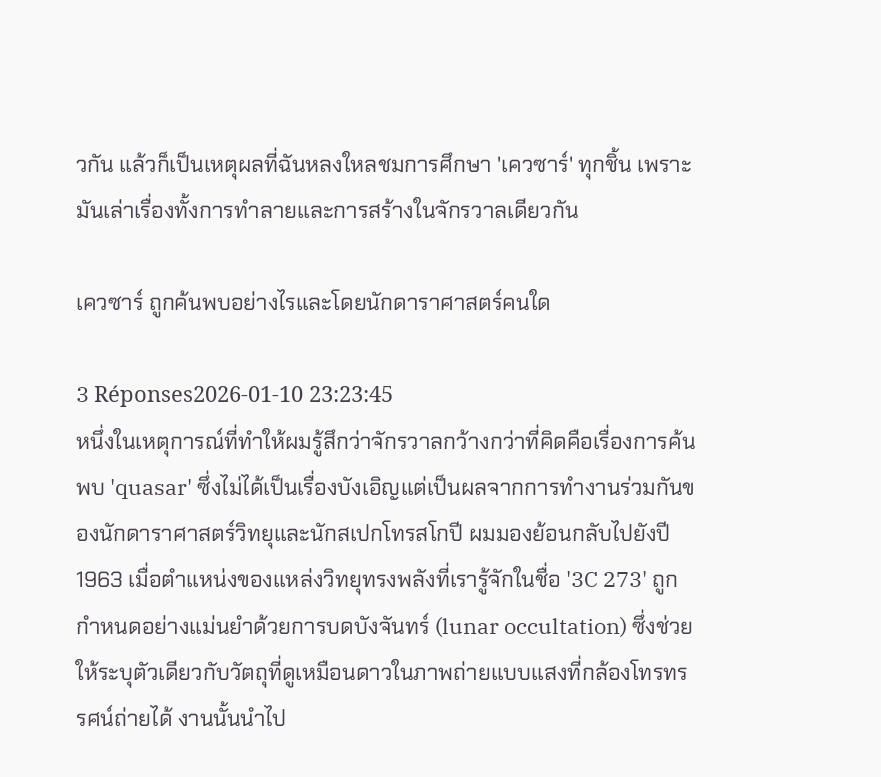วกัน แล้วก็เป็นเหตุผลที่ฉันหลงใหลชมการศึกษา 'เควซาร์' ทุกชิ้น เพราะมันเล่าเรื่องทั้งการทำลายและการสร้างในจักรวาลเดียวกัน

เควซาร์ ถูกค้นพบอย่างไรและโดยนักดาราศาสตร์คนใด

3 Réponses2026-01-10 23:23:45
หนึ่งในเหตุการณ์ที่ทำให้ผมรู้สึกว่าจักรวาลกว้างกว่าที่คิดคือเรื่องการค้นพบ 'quasar' ซึ่งไม่ได้เป็นเรื่องบังเอิญแต่เป็นผลจากการทำงานร่วมกันของนักดาราศาสตร์วิทยุและนักสเปกโทรสโกปี ผมมองย้อนกลับไปยังปี 1963 เมื่อตำแหน่งของแหล่งวิทยุทรงพลังที่เรารู้จักในชื่อ '3C 273' ถูกกำหนดอย่างแม่นยำด้วยการบดบังจันทร์ (lunar occultation) ซึ่งช่วยให้ระบุตัวเดียวกับวัตถุที่ดูเหมือนดาวในภาพถ่ายแบบแสงที่กล้องโทรทรรศน์ถ่ายได้ งานนั้นนำไป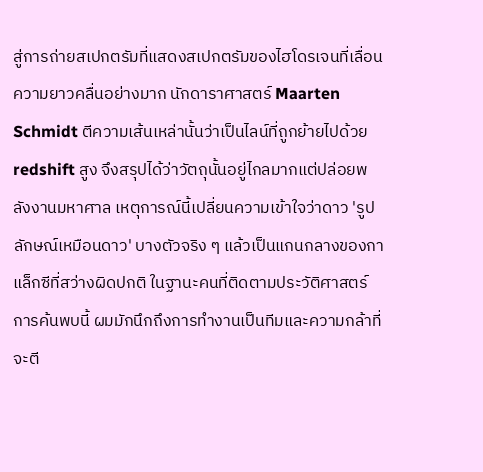สู่การถ่ายสเปกตรัมที่แสดงสเปกตรัมของไฮโดรเจนที่เลื่อนความยาวคลื่นอย่างมาก นักดาราศาสตร์ Maarten Schmidt ตีความเส้นเหล่านั้นว่าเป็นไลน์ที่ถูกย้ายไปด้วย redshift สูง จึงสรุปได้ว่าวัตถุนั้นอยู่ไกลมากแต่ปล่อยพลังงานมหาศาล เหตุการณ์นี้เปลี่ยนความเข้าใจว่าดาว 'รูปลักษณ์เหมือนดาว' บางตัวจริง ๆ แล้วเป็นแกนกลางของกาแล็กซีที่สว่างผิดปกติ ในฐานะคนที่ติดตามประวัติศาสตร์การค้นพบนี้ ผมมักนึกถึงการทำงานเป็นทีมและความกล้าที่จะตี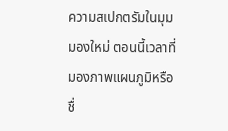ความสเปกตรัมในมุมมองใหม่ ตอนนี้เวลาที่มองภาพแผนภูมิหรือชื่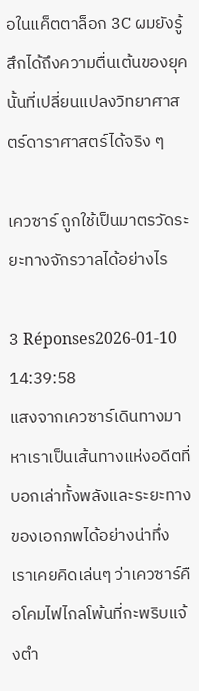อในแค็ตตาล็อก 3C ผมยังรู้สึกได้ถึงความตื่นเต้นของยุคนั้นที่เปลี่ยนแปลงวิทยาศาสตร์ดาราศาสตร์ได้จริง ๆ

เควซาร์ ถูกใช้เป็นมาตรวัดระยะทางจักรวาลได้อย่างไร

3 Réponses2026-01-10 14:39:58
แสงจากเควซาร์เดินทางมาหาเราเป็นเส้นทางแห่งอดีตที่บอกเล่าทั้งพลังและระยะทางของเอกภพได้อย่างน่าทึ่ง เราเคยคิดเล่นๆ ว่าเควซาร์คือโคมไฟไกลโพ้นที่กะพริบแจ้งตำ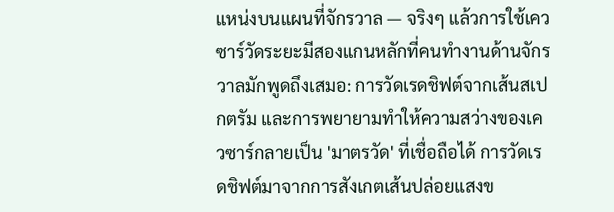แหน่งบนแผนที่จักรวาล — จริงๆ แล้วการใช้เควซาร์วัดระยะมีสองแกนหลักที่คนทำงานด้านจักรวาลมักพูดถึงเสมอ: การวัดเรดชิฟต์จากเส้นสเปกตรัม และการพยายามทำให้ความสว่างของเควซาร์กลายเป็น 'มาตรวัด' ที่เชื่อถือได้ การวัดเรดชิฟต์มาจากการสังเกตเส้นปล่อยแสงข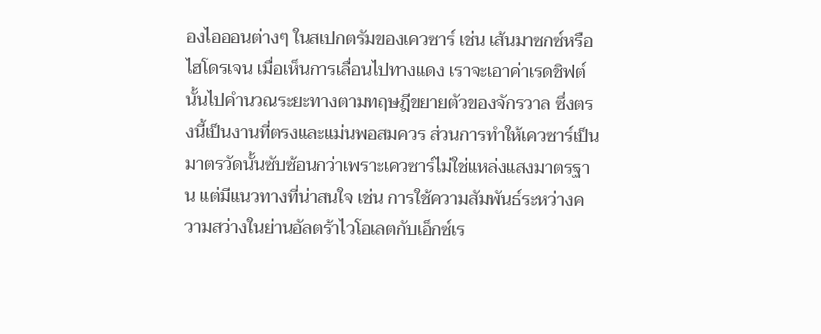องไอออนต่างๆ ในสเปกตรัมของเควซาร์ เช่น เส้นมาซกซ์หรือไฮโดรเจน เมื่อเห็นการเลื่อนไปทางแดง เราจะเอาค่าเรดชิฟต์นั้นไปคำนวณระยะทางตามทฤษฎีขยายตัวของจักรวาล ซึ่งตรงนี้เป็นงานที่ตรงและแม่นพอสมควร ส่วนการทำให้เควซาร์เป็นมาตรวัดนั้นซับซ้อนกว่าเพราะเควซาร์ไม่ใช่แหล่งแสงมาตรฐาน แต่มีแนวทางที่น่าสนใจ เช่น การใช้ความสัมพันธ์ระหว่างความสว่างในย่านอัลตร้าไวโอเลตกับเอ็กซ์เร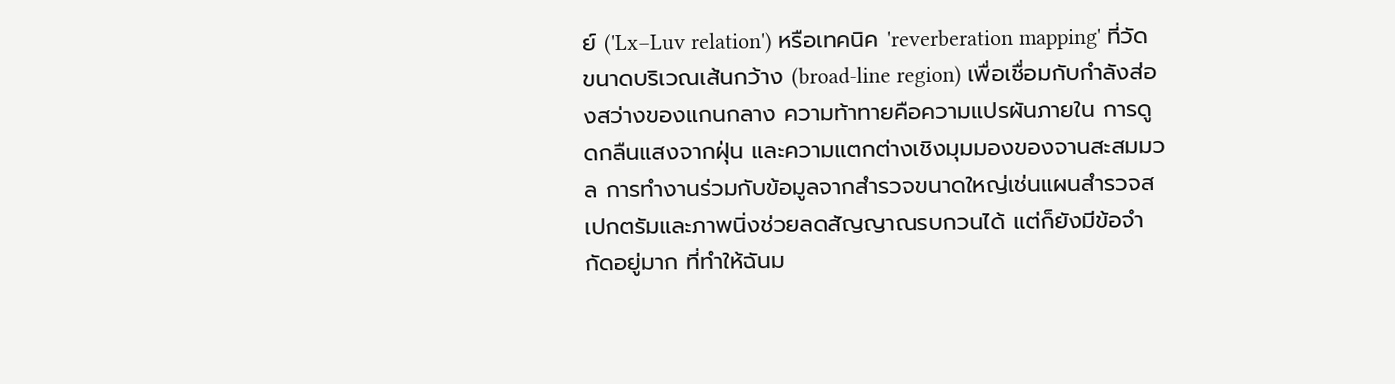ย์ ('Lx–Luv relation') หรือเทคนิค 'reverberation mapping' ที่วัดขนาดบริเวณเส้นกว้าง (broad-line region) เพื่อเชื่อมกับกำลังส่องสว่างของแกนกลาง ความท้าทายคือความแปรผันภายใน การดูดกลืนแสงจากฝุ่น และความแตกต่างเชิงมุมมองของจานสะสมมวล การทำงานร่วมกับข้อมูลจากสำรวจขนาดใหญ่เช่นแผนสำรวจสเปกตรัมและภาพนิ่งช่วยลดสัญญาณรบกวนได้ แต่ก็ยังมีข้อจำกัดอยู่มาก ที่ทำให้ฉันม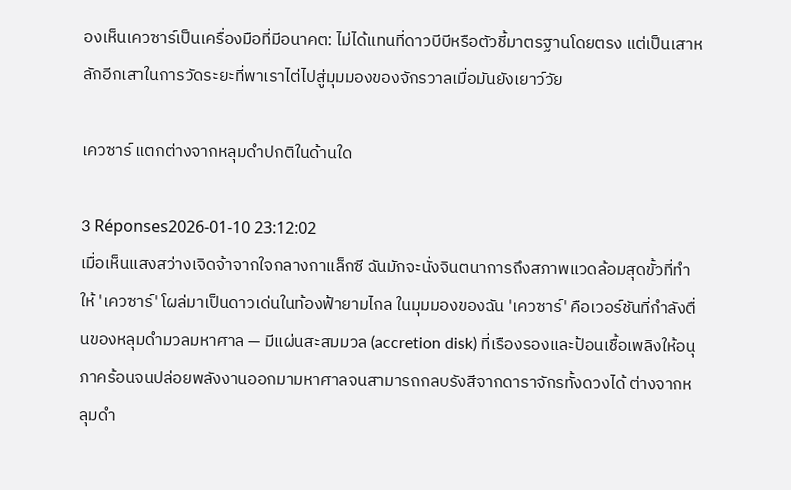องเห็นเควซาร์เป็นเครื่องมือที่มีอนาคต: ไม่ได้แทนที่ดาวบีบีหรือตัวชี้มาตรฐานโดยตรง แต่เป็นเสาหลักอีกเสาในการวัดระยะที่พาเราไต่ไปสู่มุมมองของจักรวาลเมื่อมันยังเยาว์วัย

เควซาร์ แตกต่างจากหลุมดำปกติในด้านใด

3 Réponses2026-01-10 23:12:02
เมื่อเห็นแสงสว่างเจิดจ้าจากใจกลางกาแล็กซี ฉันมักจะนั่งจินตนาการถึงสภาพแวดล้อมสุดขั้วที่ทำให้ 'เควซาร์' โผล่มาเป็นดาวเด่นในท้องฟ้ายามไกล ในมุมมองของฉัน 'เควซาร์' คือเวอร์ชันที่กำลังตื่นของหลุมดำมวลมหาศาล — มีแผ่นสะสมมวล (accretion disk) ที่เรืองรองและป้อนเชื้อเพลิงให้อนุภาคร้อนจนปล่อยพลังงานออกมามหาศาลจนสามารถกลบรังสีจากดาราจักรทั้งดวงได้ ต่างจากหลุมดำ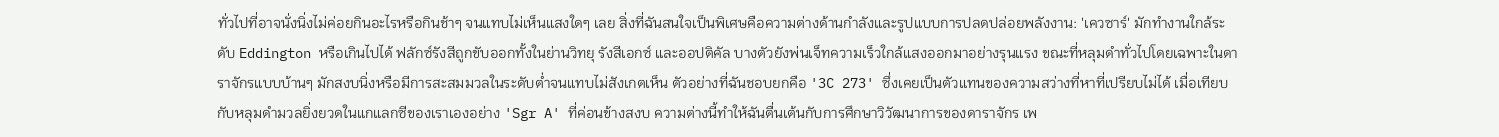ทั่วไปที่อาจนั่งนิ่งไม่ค่อยกินอะไรหรือกินช้าๆ จนแทบไม่เห็นแสงใดๆ เลย สิ่งที่ฉันสนใจเป็นพิเศษคือความต่างด้านกำลังและรูปแบบการปลดปล่อยพลังงาน: 'เควซาร์' มักทำงานใกล้ระดับ Eddington หรือเกินไปได้ ฟลักซ์รังสีถูกขับออกทั้งในย่านวิทยุ รังสีเอกซ์ และออปติคัล บางตัวยังพ่นเจ็ทความเร็วใกล้แสงออกมาอย่างรุนแรง ขณะที่หลุมดำทั่วไปโดยเฉพาะในดาราจักรแบบบ้านๆ มักสงบนิ่งหรือมีการสะสมมวลในระดับต่ำจนแทบไม่สังเกตเห็น ตัวอย่างที่ฉันชอบยกคือ '3C 273' ซึ่งเคยเป็นตัวแทนของความสว่างที่หาที่เปรียบไม่ได้ เมื่อเทียบกับหลุมดำมวลยิ่งยวดในแกแลกซีของเราเองอย่าง 'Sgr A' ที่ค่อนข้างสงบ ความต่างนี้ทำให้ฉันตื่นเต้นกับการศึกษาวิวัฒนาการของดาราจักร เพ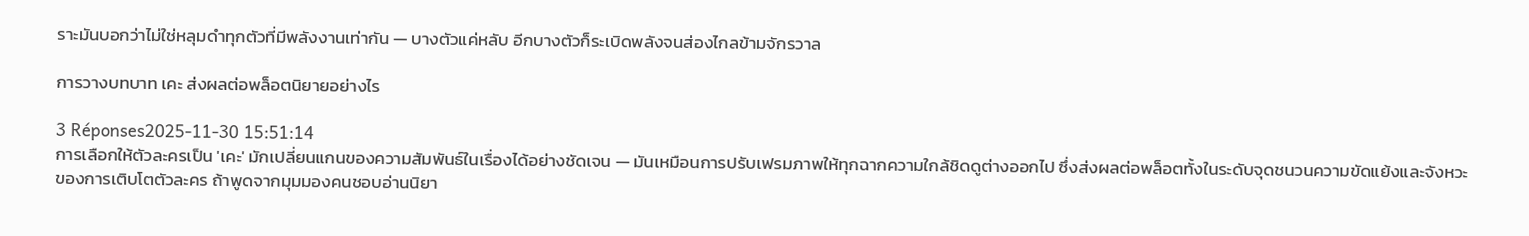ราะมันบอกว่าไม่ใช่หลุมดำทุกตัวที่มีพลังงานเท่ากัน — บางตัวแค่หลับ อีกบางตัวก็ระเบิดพลังจนส่องไกลข้ามจักรวาล

การวางบทบาท เคะ ส่งผลต่อพล็อตนิยายอย่างไร

3 Réponses2025-11-30 15:51:14
การเลือกให้ตัวละครเป็น 'เคะ' มักเปลี่ยนแกนของความสัมพันธ์ในเรื่องได้อย่างชัดเจน — มันเหมือนการปรับเฟรมภาพให้ทุกฉากความใกล้ชิดดูต่างออกไป ซึ่งส่งผลต่อพล็อตทั้งในระดับจุดชนวนความขัดแย้งและจังหวะของการเติบโตตัวละคร ถ้าพูดจากมุมมองคนชอบอ่านนิยา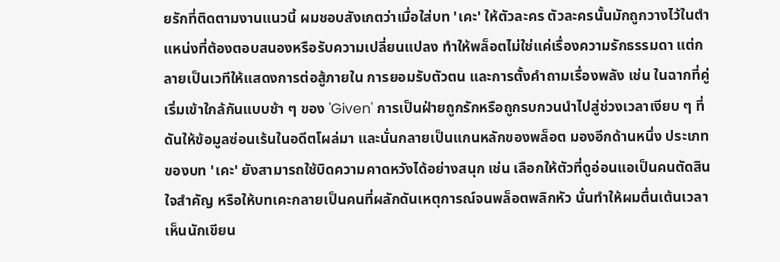ยรักที่ติดตามงานแนวนี้ ผมชอบสังเกตว่าเมื่อใส่บท 'เคะ' ให้ตัวละคร ตัวละครนั้นมักถูกวางไว้ในตำแหน่งที่ต้องตอบสนองหรือรับความเปลี่ยนแปลง ทำให้พล็อตไม่ใช่แค่เรื่องความรักธรรมดา แต่กลายเป็นเวทีให้แสดงการต่อสู้ภายใน การยอมรับตัวตน และการตั้งคำถามเรื่องพลัง เช่น ในฉากที่คู่เริ่มเข้าใกล้กันแบบช้า ๆ ของ 'Given' การเป็นฝ่ายถูกรักหรือถูกรบกวนนำไปสู่ช่วงเวลาเงียบ ๆ ที่ดันให้ข้อมูลซ่อนเร้นในอดีตโผล่มา และนั่นกลายเป็นแกนหลักของพล็อต มองอีกด้านหนึ่ง ประเภทของบท 'เคะ' ยังสามารถใช้บิดความคาดหวังได้อย่างสนุก เช่น เลือกให้ตัวที่ดูอ่อนแอเป็นคนตัดสินใจสำคัญ หรือให้บทเคะกลายเป็นคนที่ผลักดันเหตุการณ์จนพล็อตพลิกหัว นั่นทำให้ผมตื่นเต้นเวลาเห็นนักเขียน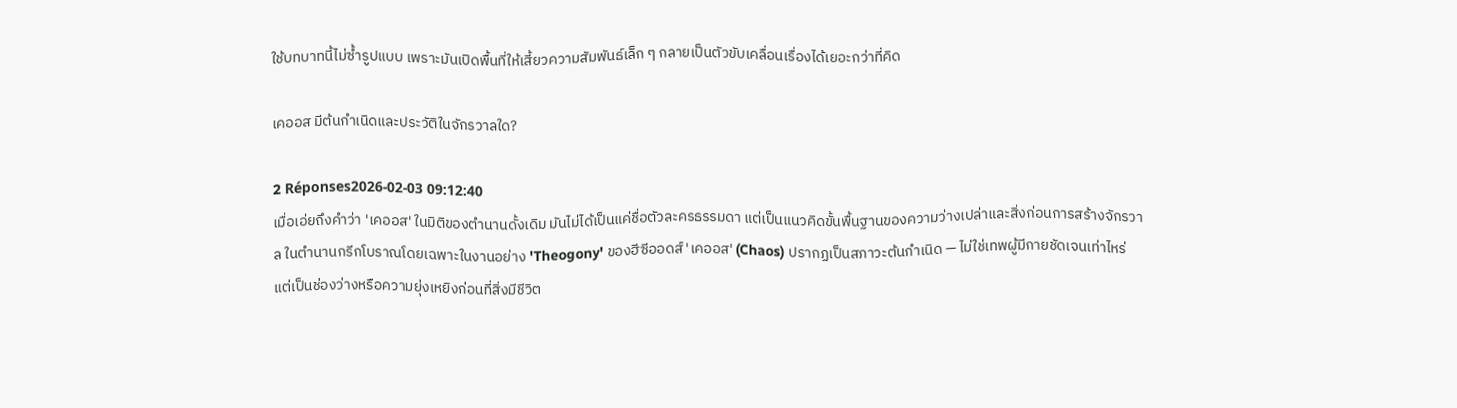ใช้บทบาทนี้ไม่ซ้ำรูปแบบ เพราะมันเปิดพื้นที่ให้เสี้ยวความสัมพันธ์เล็ก ๆ กลายเป็นตัวขับเคลื่อนเรื่องได้เยอะกว่าที่คิด

เคออส มีต้นกำเนิดและประวัติในจักรวาลใด?

2 Réponses2026-02-03 09:12:40
เมื่อเอ่ยถึงคำว่า 'เคออส' ในมิติของตำนานดั้งเดิม มันไม่ได้เป็นแค่ชื่อตัวละครธรรมดา แต่เป็นแนวคิดขั้นพื้นฐานของความว่างเปล่าและสิ่งก่อนการสร้างจักรวาล ในตำนานกรีกโบราณโดยเฉพาะในงานอย่าง 'Theogony' ของฮีซีออดส์ 'เคออส' (Chaos) ปรากฏเป็นสภาวะต้นกำเนิด — ไม่ใช่เทพผู้มีกายชัดเจนเท่าไหร่ แต่เป็นช่องว่างหรือความยุ่งเหยิงก่อนที่สิ่งมีชีวิต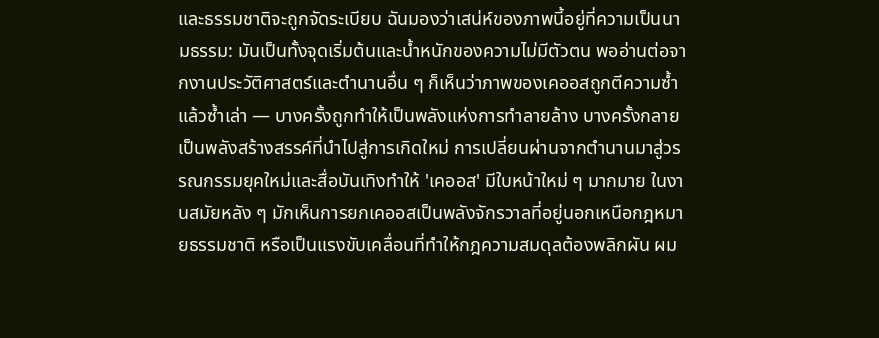และธรรมชาติจะถูกจัดระเบียบ ฉันมองว่าเสน่ห์ของภาพนี้อยู่ที่ความเป็นนามธรรม: มันเป็นทั้งจุดเริ่มต้นและน้ำหนักของความไม่มีตัวตน พออ่านต่อจากงานประวัติศาสตร์และตำนานอื่น ๆ ก็เห็นว่าภาพของเคออสถูกตีความซ้ำแล้วซ้ำเล่า — บางครั้งถูกทำให้เป็นพลังแห่งการทำลายล้าง บางครั้งกลายเป็นพลังสร้างสรรค์ที่นำไปสู่การเกิดใหม่ การเปลี่ยนผ่านจากตำนานมาสู่วรรณกรรมยุคใหม่และสื่อบันเทิงทำให้ 'เคออส' มีใบหน้าใหม่ ๆ มากมาย ในงานสมัยหลัง ๆ มักเห็นการยกเคออสเป็นพลังจักรวาลที่อยู่นอกเหนือกฎหมายธรรมชาติ หรือเป็นแรงขับเคลื่อนที่ทำให้กฎความสมดุลต้องพลิกผัน ผม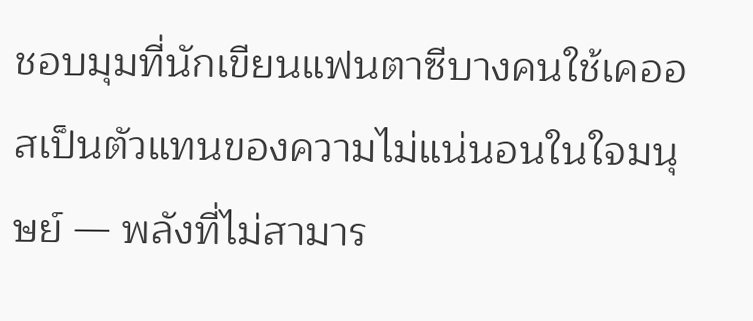ชอบมุมที่นักเขียนแฟนตาซีบางคนใช้เคออสเป็นตัวแทนของความไม่แน่นอนในใจมนุษย์ — พลังที่ไม่สามาร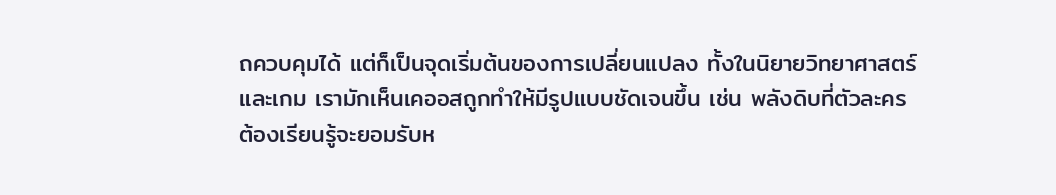ถควบคุมได้ แต่ก็เป็นจุดเริ่มต้นของการเปลี่ยนแปลง ทั้งในนิยายวิทยาศาสตร์และเกม เรามักเห็นเคออสถูกทำให้มีรูปแบบชัดเจนขึ้น เช่น พลังดิบที่ตัวละครต้องเรียนรู้จะยอมรับห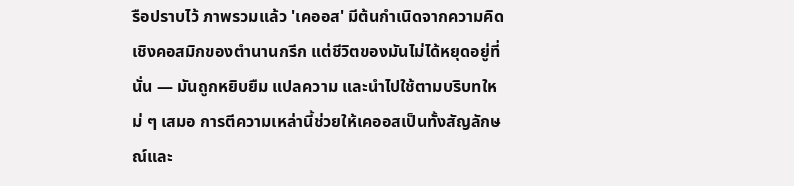รือปราบไว้ ภาพรวมแล้ว 'เคออส' มีต้นกำเนิดจากความคิดเชิงคอสมิกของตำนานกรีก แต่ชีวิตของมันไม่ได้หยุดอยู่ที่นั่น — มันถูกหยิบยืม แปลความ และนำไปใช้ตามบริบทใหม่ ๆ เสมอ การตีความเหล่านี้ช่วยให้เคออสเป็นทั้งสัญลักษณ์และ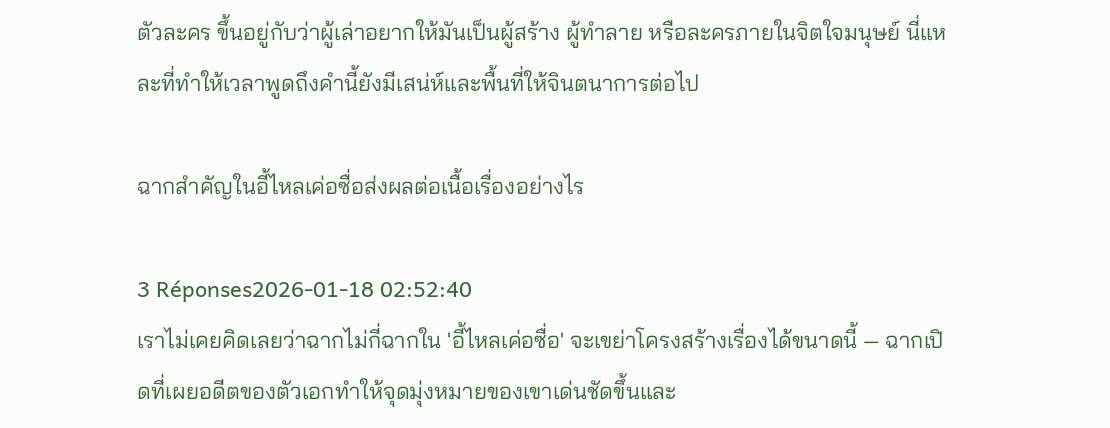ตัวละคร ขึ้นอยู่กับว่าผู้เล่าอยากให้มันเป็นผู้สร้าง ผู้ทำลาย หรือละครภายในจิตใจมนุษย์ นี่แหละที่ทำให้เวลาพูดถึงคำนี้ยังมีเสน่ห์และพื้นที่ให้จินตนาการต่อไป

ฉากสำคัญในอี้ไหลเค่อซื่อส่งผลต่อเนื้อเรื่องอย่างไร

3 Réponses2026-01-18 02:52:40
เราไม่เคยคิดเลยว่าฉากไม่กี่ฉากใน 'อี้ไหลเค่อซื่อ' จะเขย่าโครงสร้างเรื่องได้ขนาดนี้ — ฉากเปิดที่เผยอดีตของตัวเอกทำให้จุดมุ่งหมายของเขาเด่นชัดขึ้นและ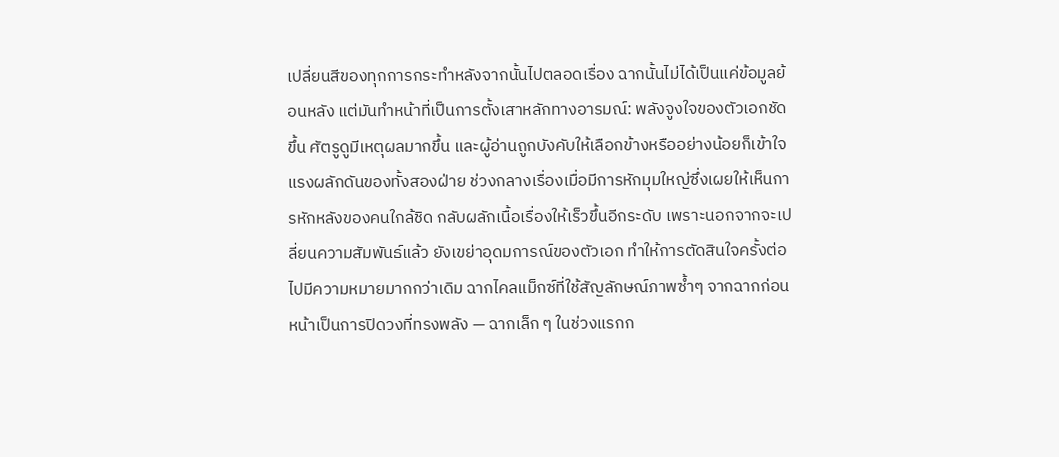เปลี่ยนสีของทุกการกระทำหลังจากนั้นไปตลอดเรื่อง ฉากนั้นไม่ได้เป็นแค่ข้อมูลย้อนหลัง แต่มันทำหน้าที่เป็นการตั้งเสาหลักทางอารมณ์: พลังจูงใจของตัวเอกชัดขึ้น ศัตรูดูมีเหตุผลมากขึ้น และผู้อ่านถูกบังคับให้เลือกข้างหรืออย่างน้อยก็เข้าใจแรงผลักดันของทั้งสองฝ่าย ช่วงกลางเรื่องเมื่อมีการหักมุมใหญ่ซึ่งเผยให้เห็นการหักหลังของคนใกล้ชิด กลับผลักเนื้อเรื่องให้เร็วขึ้นอีกระดับ เพราะนอกจากจะเปลี่ยนความสัมพันธ์แล้ว ยังเขย่าอุดมการณ์ของตัวเอก ทำให้การตัดสินใจครั้งต่อไปมีความหมายมากกว่าเดิม ฉากไคลแม็กซ์ที่ใช้สัญลักษณ์ภาพซ้ำๆ จากฉากก่อนหน้าเป็นการปิดวงที่ทรงพลัง — ฉากเล็ก ๆ ในช่วงแรกก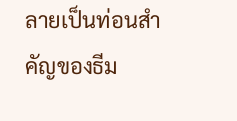ลายเป็นท่อนสำคัญของธีม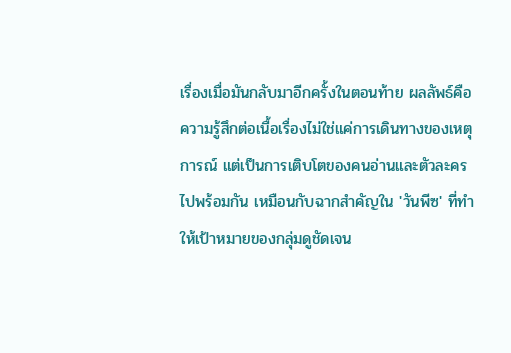เรื่องเมื่อมันกลับมาอีกครั้งในตอนท้าย ผลลัพธ์คือความรู้สึกต่อเนื้อเรื่องไม่ใช่แค่การเดินทางของเหตุการณ์ แต่เป็นการเติบโตของคนอ่านและตัวละครไปพร้อมกัน เหมือนกับฉากสำคัญใน 'วันพีซ' ที่ทำให้เป้าหมายของกลุ่มดูชัดเจน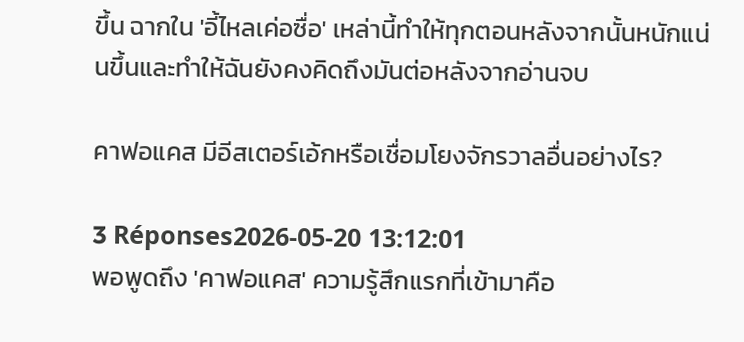ขึ้น ฉากใน 'อี้ไหลเค่อซื่อ' เหล่านี้ทำให้ทุกตอนหลังจากนั้นหนักแน่นขึ้นและทำให้ฉันยังคงคิดถึงมันต่อหลังจากอ่านจบ

คาฟอแคส มีอีสเตอร์เอ้กหรือเชื่อมโยงจักรวาลอื่นอย่างไร?

3 Réponses2026-05-20 13:12:01
พอพูดถึง 'คาฟอแคส' ความรู้สึกแรกที่เข้ามาคือ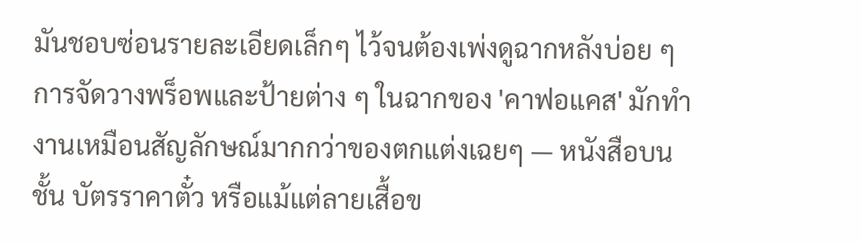มันชอบซ่อนรายละเอียดเล็กๆ ไว้จนต้องเพ่งดูฉากหลังบ่อย ๆ การจัดวางพร็อพและป้ายต่าง ๆ ในฉากของ 'คาฟอแคส' มักทำงานเหมือนสัญลักษณ์มากกว่าของตกแต่งเฉยๆ — หนังสือบนชั้น บัตรราคาตั๋ว หรือแม้แต่ลายเสื้อข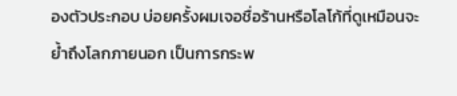องตัวประกอบ บ่อยครั้งผมเจอชื่อร้านหรือโลโก้ที่ดูเหมือนจะย้ำถึงโลกภายนอก เป็นการกระพ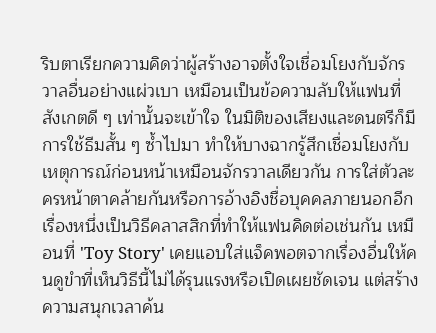ริบตาเรียกความคิดว่าผู้สร้างอาจตั้งใจเชื่อมโยงกับจักรวาลอื่นอย่างแผ่วเบา เหมือนเป็นข้อความลับให้แฟนที่สังเกตดี ๆ เท่านั้นจะเข้าใจ ในมิติของเสียงและดนตรีก็มีการใช้ธีมสั้น ๆ ซ้ำไปมา ทำให้บางฉากรู้สึกเชื่อมโยงกับเหตุการณ์ก่อนหน้าเหมือนจักรวาลเดียวกัน การใส่ตัวละครหน้าตาคล้ายกันหรือการอ้างอิงชื่อบุคคลภายนอกอีกเรื่องหนึ่งเป็นวิธีคลาสสิกที่ทำให้แฟนคิดต่อเช่นกัน เหมือนที่ 'Toy Story' เคยแอบใส่แจ็คพอตจากเรื่องอื่นให้คนดูขำที่เห็นวิธีนี้ไม่ได้รุนแรงหรือเปิดเผยชัดเจน แต่สร้างความสนุกเวลาค้น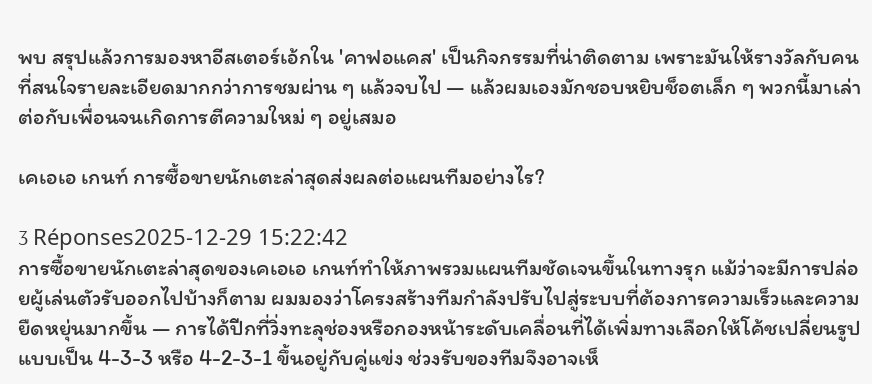พบ สรุปแล้วการมองหาอีสเตอร์เอ้กใน 'คาฟอแคส' เป็นกิจกรรมที่น่าติดตาม เพราะมันให้รางวัลกับคนที่สนใจรายละเอียดมากกว่าการชมผ่าน ๆ แล้วจบไป — แล้วผมเองมักชอบหยิบช็อตเล็ก ๆ พวกนี้มาเล่าต่อกับเพื่อนจนเกิดการตีความใหม่ ๆ อยู่เสมอ

เคเอเอ เกนท์ การซื้อขายนักเตะล่าสุดส่งผลต่อแผนทีมอย่างไร?

3 Réponses2025-12-29 15:22:42
การซื้อขายนักเตะล่าสุดของเคเอเอ เกนท์ทำให้ภาพรวมแผนทีมชัดเจนขึ้นในทางรุก แม้ว่าจะมีการปล่อยผู้เล่นตัวรับออกไปบ้างก็ตาม ผมมองว่าโครงสร้างทีมกำลังปรับไปสู่ระบบที่ต้องการความเร็วและความยืดหยุ่นมากขึ้น — การได้ปีกที่วิ่งทะลุช่องหรือกองหน้าระดับเคลื่อนที่ได้เพิ่มทางเลือกให้โค้ชเปลี่ยนรูปแบบเป็น 4-3-3 หรือ 4-2-3-1 ขึ้นอยู่กับคู่แข่ง ช่วงรับของทีมจึงอาจเห็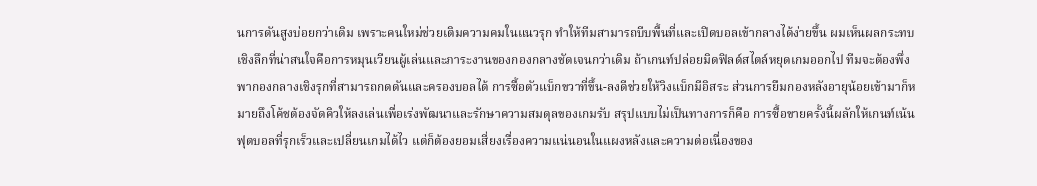นการดันสูงบ่อยกว่าเดิม เพราะคนใหม่ช่วยเติมความคมในแนวรุก ทำให้ทีมสามารถบีบพื้นที่และเปิดบอลเข้ากลางได้ง่ายขึ้น ผมเห็นผลกระทบเชิงลึกที่น่าสนใจคือการหมุนเวียนผู้เล่นและภาระงานของกองกลางชัดเจนกว่าเดิม ถ้าเกนท์ปล่อยมิดฟิลด์สไตล์หยุดเกมออกไป ทีมจะต้องพึ่งพากองกลางเชิงรุกที่สามารถกดดันและครองบอลได้ การซื้อตัวแบ็กขวาที่ขึ้น-ลงดีช่วยให้วิงแบ็กมีอิสระ ส่วนการยืมกองหลังอายุน้อยเข้ามาก็หมายถึงโค้ชต้องจัดคิวให้ลงเล่นเพื่อเร่งพัฒนาและรักษาความสมดุลของเกมรับ สรุปแบบไม่เป็นทางการก็คือ การซื้อขายครั้งนี้ผลักให้เกนท์เน้นฟุตบอลที่รุกเร็วและเปลี่ยนเกมได้ไว แต่ก็ต้องยอมเสี่ยงเรื่องความแน่นอนในแผงหลังและความต่อเนื่องของ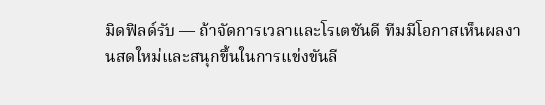มิดฟิลด์รับ — ถ้าจัดการเวลาและโรเตชันดี ทีมมีโอกาสเห็นผลงานสดใหม่และสนุกขึ้นในการแข่งขันลี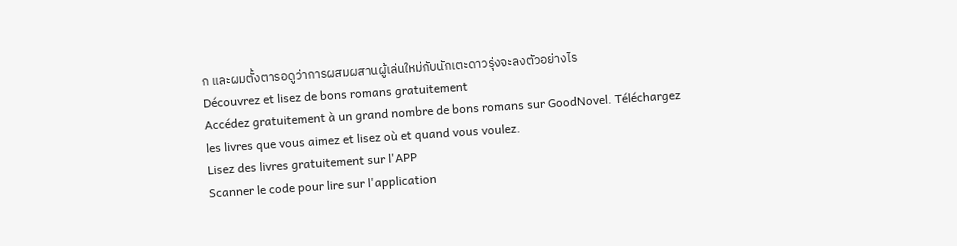ก และผมตั้งตารอดูว่าการผสมผสานผู้เล่นใหม่กับนักเตะดาวรุ่งจะลงตัวอย่างไร
Découvrez et lisez de bons romans gratuitement
Accédez gratuitement à un grand nombre de bons romans sur GoodNovel. Téléchargez les livres que vous aimez et lisez où et quand vous voulez.
Lisez des livres gratuitement sur l'APP
Scanner le code pour lire sur l'application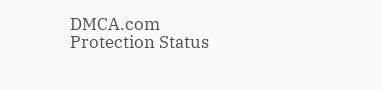DMCA.com Protection Status